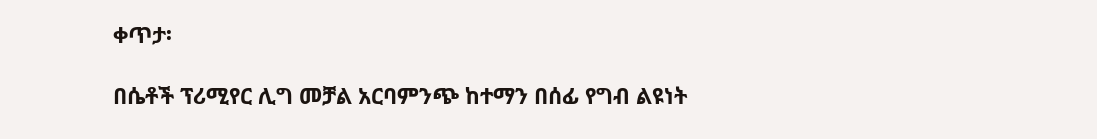ቀጥታ፡

በሴቶች ፕሪሚየር ሊግ መቻል አርባምንጭ ከተማን በሰፊ የግብ ልዩነት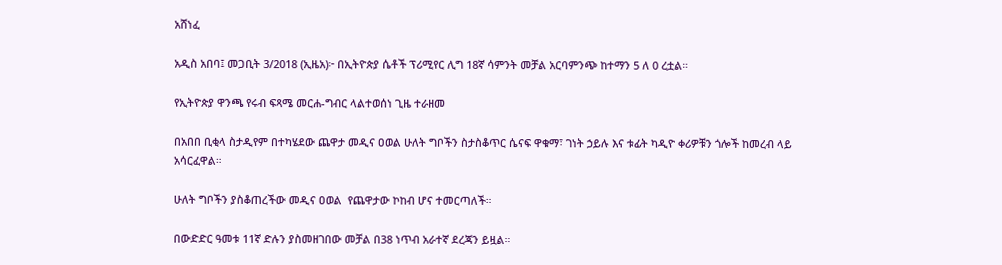አሸነፈ

አዲስ አበባ፤ መጋቢት 3/2018 (ኢዜአ)፦ በኢትዮጵያ ሴቶች ፕሪሚየር ሊግ 18ኛ ሳምንት መቻል አርባምንጭ ከተማን 5 ለ 0 ረቷል።

የኢትዮጵያ ዋንጫ የሩብ ፍጻሜ መርሐ-ግብር ላልተወሰነ ጊዜ ተራዘመ

በአበበ ቢቂላ ስታዲየም በተካሄደው ጨዋታ መዲና ዐወል ሁለት ግቦችን ስታስቆጥር ሴናፍ ዋቁማ፣ ገነት ኃይሉ እና ቱፊት ካዲዮ ቀሪዎቹን ጎሎች ከመረብ ላይ አሳርፈዋል።

ሁለት ግቦችን ያስቆጠረችው መዲና ዐወል  የጨዋታው ኮከብ ሆና ተመርጣለች።

በውድድር ዓመቱ 11ኛ ድሉን ያስመዘገበው መቻል በ38 ነጥብ አራተኛ ደረጃን ይዟል።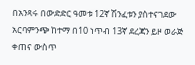በአንጻሩ በውድድር ዓመቱ 12ኛ ሽንፈቱን ያስተናገደው አርባምንጭ ከተማ በ10 ነጥብ 13ኛ ደረጃን ይዞ ወራጅ ቀጠና ውስጥ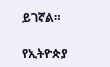ይገኛል።

የኢትዮጵያ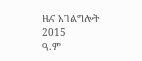ዜና አገልግሎት
2015
ዓ.ም